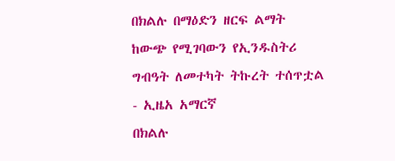በክልሉ በማዕድን ዘርፍ ልማት ከውጭ የሚገባውን የኢንዱስትሪ ግብዓት ለመተካት ትኩረት ተሰጥቷል - ኢዜአ አማርኛ
በክልሉ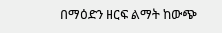በማዕድን ዘርፍ ልማት ከውጭ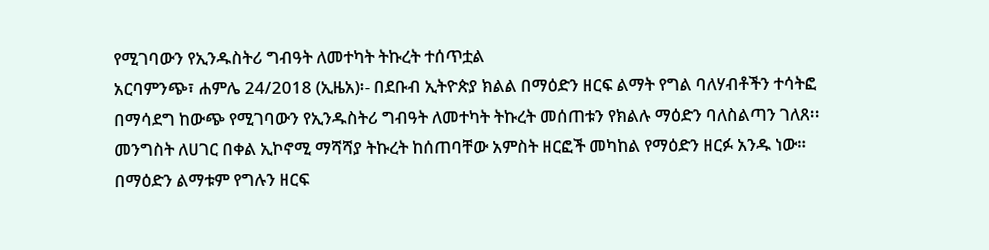የሚገባውን የኢንዱስትሪ ግብዓት ለመተካት ትኩረት ተሰጥቷል
አርባምንጭ፣ ሐምሌ 24/2018 (ኢዜአ)፡- በደቡብ ኢትዮጵያ ክልል በማዕድን ዘርፍ ልማት የግል ባለሃብቶችን ተሳትፎ በማሳደግ ከውጭ የሚገባውን የኢንዱስትሪ ግብዓት ለመተካት ትኩረት መሰጠቱን የክልሉ ማዕድን ባለስልጣን ገለጸ፡፡
መንግስት ለሀገር በቀል ኢኮኖሚ ማሻሻያ ትኩረት ከሰጠባቸው አምስት ዘርፎች መካከል የማዕድን ዘርፉ አንዱ ነው።
በማዕድን ልማቱም የግሉን ዘርፍ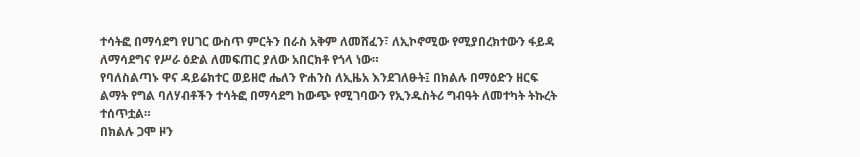ተሳትፎ በማሳደግ የሀገር ውስጥ ምርትን በራስ አቅም ለመሸፈን፣ ለኢኮኖሚው የሚያበረክተውን ፋይዳ ለማሳደግና የሥራ ዕድል ለመፍጠር ያለው አበርክቶ የጎላ ነው።
የባለስልጣኑ ዋና ዳይሬክተር ወይዘሮ ሔለን ዮሐንስ ለኢዜአ እንደገለፁት፤ በክልሉ በማዕድን ዘርፍ ልማት የግል ባለሃብቶችን ተሳትፎ በማሳደግ ከውጭ የሚገባውን የኢንዱስትሪ ግብዓት ለመተካት ትኩረት ተሰጥቷል።
በክልሉ ጋሞ ዞን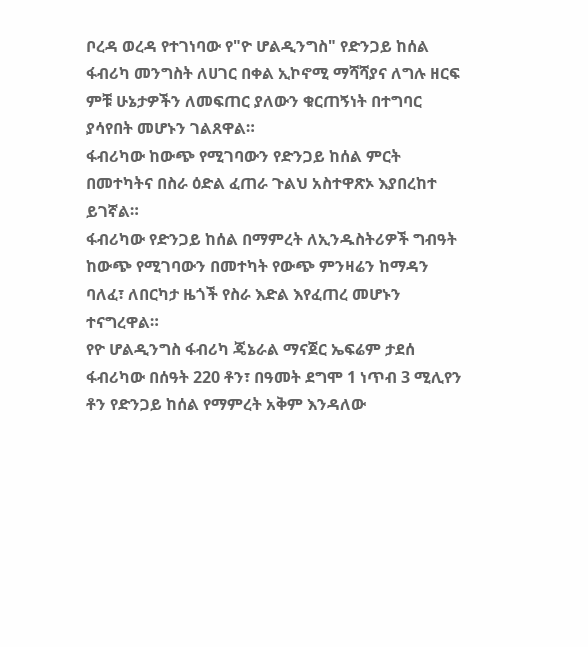ቦረዳ ወረዳ የተገነባው የ"ዮ ሆልዲንግስ" የድንጋይ ከሰል ፋብሪካ መንግስት ለሀገር በቀል ኢኮኖሚ ማሻሻያና ለግሉ ዘርፍ ምቹ ሁኔታዎችን ለመፍጠር ያለውን ቁርጠኝነት በተግባር ያሳየበት መሆኑን ገልጸዋል።
ፋብሪካው ከውጭ የሚገባውን የድንጋይ ከሰል ምርት በመተካትና በስራ ዕድል ፈጠራ ጉልህ አስተዋጽኦ እያበረከተ ይገኛል።
ፋብሪካው የድንጋይ ከሰል በማምረት ለኢንዱስትሪዎች ግብዓት ከውጭ የሚገባውን በመተካት የውጭ ምንዛሬን ከማዳን ባለፈ፣ ለበርካታ ዜጎች የስራ እድል እየፈጠረ መሆኑን ተናግረዋል።
የዮ ሆልዲንግስ ፋብሪካ ጄኔራል ማናጀር ኤፍሬም ታደሰ ፋብሪካው በሰዓት 220 ቶን፣ በዓመት ደግሞ 1 ነጥብ 3 ሚሊየን ቶን የድንጋይ ከሰል የማምረት አቅም እንዳለው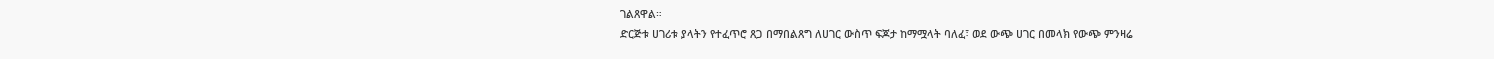ገልጸዋል።
ድርጅቱ ሀገሪቱ ያላትን የተፈጥሮ ጸጋ በማበልጸግ ለሀገር ውስጥ ፍጆታ ከማሟላት ባለፈ፣ ወደ ውጭ ሀገር በመላክ የውጭ ምንዛሬ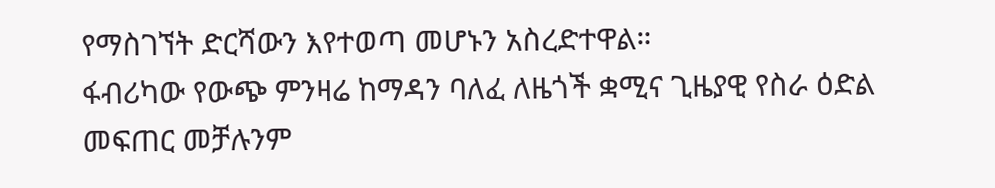የማስገኘት ድርሻውን እየተወጣ መሆኑን አስረድተዋል።
ፋብሪካው የውጭ ምንዛሬ ከማዳን ባለፈ ለዜጎች ቋሚና ጊዜያዊ የስራ ዕድል መፍጠር መቻሉንም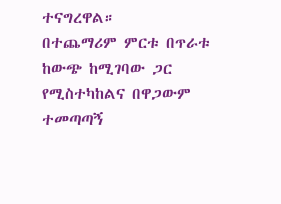ተናግረዋል።
በተጨማሪም ምርቱ በጥራቱ ከውጭ ከሚገባው ጋር የሚስተካከልና በዋጋውም ተመጣጣኝ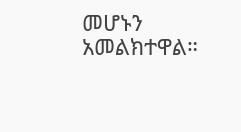መሆኑን አመልክተዋል።